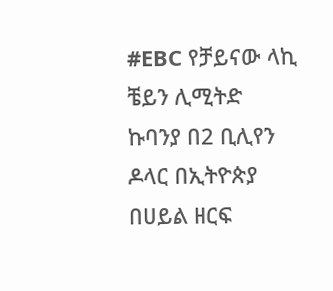#EBC የቻይናው ላኪ ቼይን ሊሚትድ ኩባንያ በ2 ቢሊየን ዶላር በኢትዮጵያ በሀይል ዘርፍ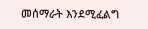መሰማራት እንደሚፈልግ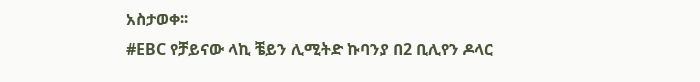አስታወቀ፡፡
#EBC የቻይናው ላኪ ቼይን ሊሚትድ ኩባንያ በ2 ቢሊየን ዶላር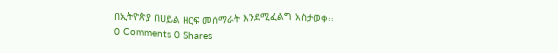በኢትዮጵያ በሀይል ዘርፍ መሰማራት እንደሚፈልግ አስታወቀ፡፡
0 Comments 0 Shares